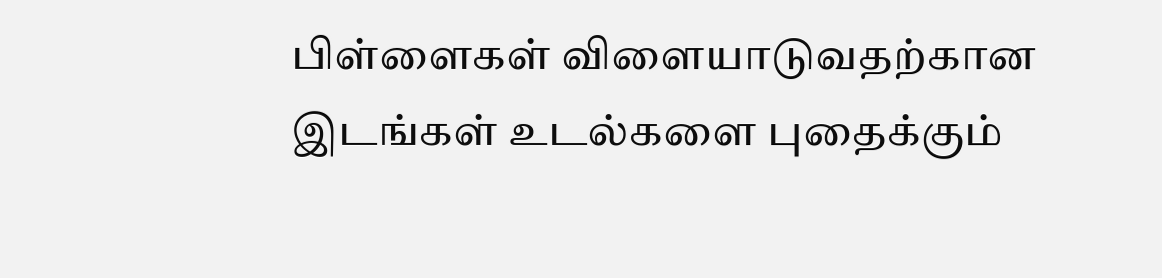பிள்ளைகள் விளையாடுவதற்கான இடங்கள் உடல்களை புதைக்கும்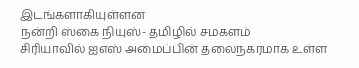இடங்களாகியுள்ளன
நன்றி ஸ்கை நியுஸ்- தமிழில் சமகளம்
சிரியாவில் ஐஎஸ் அமைப்பின் தலைநகரமாக உள்ள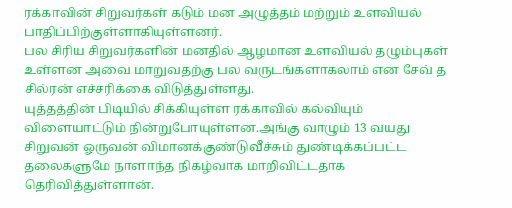ரக்காவின் சிறுவர்கள் கடும் மன அழுத்தம் மற்றும் உளவியல் பாதிப்பிற்குள்ளாகியுள்ளனர்.
பல சிரிய சிறுவர்களின் மனதில் ஆழமான உளவியல் தழும்புகள் உள்ளன அவை மாறுவதற்கு பல வருடங்களாகலாம் என சேவ் த சில்ரன் எச்சரிக்கை விடுத்துள்ளது.
யுத்தத்தின் பிடியில் சிக்கியுள்ள ரக்காவில் கல்வியும் விளையாட்டும் நின்றுபோயுள்ளன.அங்கு வாழும் 13 வயது சிறுவன் ஓருவன் விமானக்குண்டுவீச்சும் துண்டிக்கப்பட்ட தலைகளுமே நாளாந்த நிகழ்வாக மாறிவிட்டதாக தெரிவித்துள்ளான்.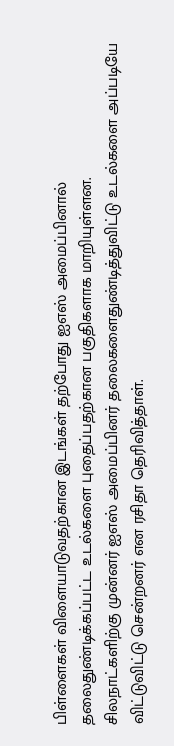பிள்ளைகள் விளையாடுவதற்கான இடங்கள் தற்போது ஐஎஸ் அமைப்பினால் தலைதுண்டிக்கப்பட்ட உடல்களை புதைப்பதற்கான பகுதிகளாக மாறியுள்ளன.
சிலநாட்களிற்கு முன்னர் ஐஎஸ் அமைப்பினர் தலைகளைதுண்டித்துவிட்டு உடல்களை அப்படியே விட்டுவிட்டு சென்றனர் என ரசிதா தெரிவித்தாள்.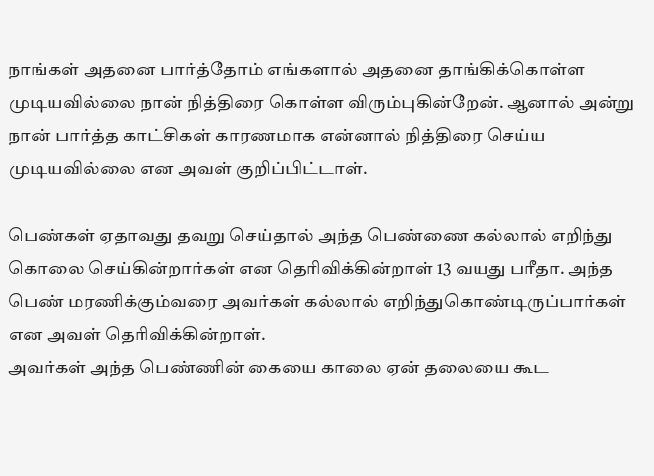நாங்கள் அதனை பார்த்தோம் எங்களால் அதனை தாங்கிக்கொள்ள முடியவில்லை நான் நித்திரை கொள்ள விரும்புகின்றேன். ஆனால் அன்று நான் பார்த்த காட்சிகள் காரணமாக என்னால் நித்திரை செய்ய முடியவில்லை என அவள் குறிப்பிட்டாள்.

பெண்கள் ஏதாவது தவறு செய்தால் அந்த பெண்ணை கல்லால் எறிந்து கொலை செய்கின்றார்கள் என தெரிவிக்கின்றாள் 13 வயது பரீதா. அந்த பெண் மரணிக்கும்வரை அவர்கள் கல்லால் எறிந்துகொண்டிருப்பார்கள் என அவள் தெரிவிக்கின்றாள்.
அவர்கள் அந்த பெண்ணின் கையை காலை ஏன் தலையை கூட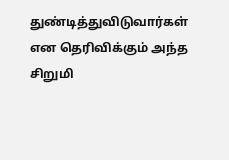துண்டித்துவிடுவார்கள் என தெரிவிக்கும் அந்த சிறுமி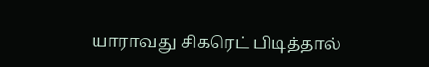யாராவது சிகரெட் பிடித்தால்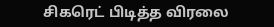சிகரெட் பிடித்த விரலை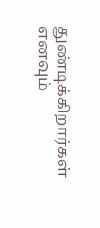துண்டிக்கிறார்கள் எனவும்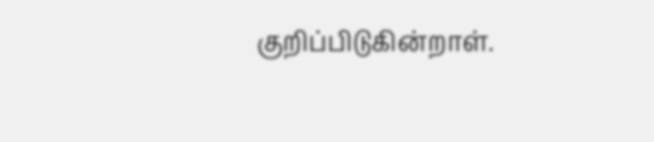குறிப்பிடுகின்றாள்.